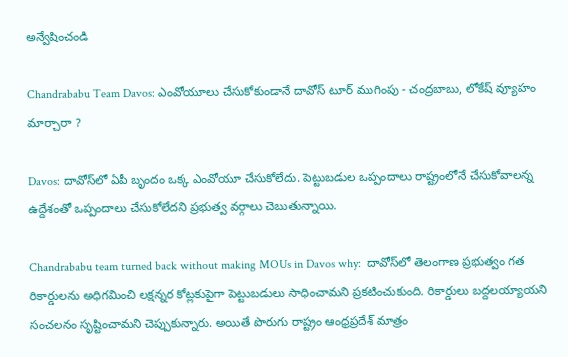అన్వేషించండి

Chandrababu Team Davos: ఎంవోయూలు చేసుకోకుండానే దావోస్ టూర్ ముగింపు - చంద్రబాబు, లోకేష్ వ్యూహం మార్చారా ?

Davos: దావోస్‌లో ఏపీ బృందం ఒక్క ఎంవోయూ చేసుకోలేదు. పెట్టుబడుల ఒప్పందాలు రాష్ట్రంలోనే చేసుకోవాలన్న ఉద్దేశంతో ఒప్పందాలు చేసుకోలేదని ప్రభుత్వ వర్గాలు చెబుతున్నాయి.

Chandrababu team turned back without making MOUs in Davos why:  దావోస్‌లో తెలంగాణ ప్రభుత్వం గత రికార్డులను అధిగమించి లక్షన్నర కోట్లకుపైగా పెట్టుబడులు సాధించామని ప్రకటించుకుంది. రికార్డులు బద్దలయ్యాయని సంచలనం సృష్టించామని చెప్పుకున్నారు. అయితే పొరుగు రాష్ట్రం ఆంధ్రప్రదేశ్ మాత్రం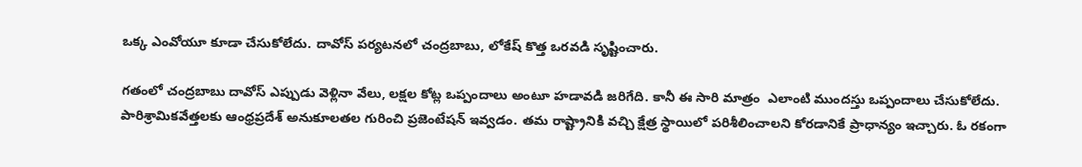ఒక్క ఎంవోయూ కూడా చేసుకోలేదు. దావోస్ పర్యటనలో చంద్రబాబు, లోకేష్ కొత్త ఒరవడి సృష్టించారు.

గతంలో చంద్రబాబు దావోస్ ఎప్పుడు వెళ్లినా వేలు, లక్షల కోట్ల ఒప్పందాలు అంటూ హడావడి జరిగేది. కానీ ఈ సారి మాత్రం  ఎలాంటి ముందస్తు ఒప్పందాలు చేసుకోలేదు. పారిశ్రామికవేత్తలకు ఆంధ్రప్రదేశ్ అనుకూలతల గురించి ప్రజెంటేషన్ ఇవ్వడం. తమ రాష్ట్రానికి వచ్చి క్షేత్ర స్థాయిలో పరిశీలించాలని కోరడానికే ప్రాధాన్యం ఇచ్చారు. ఓ రకంగా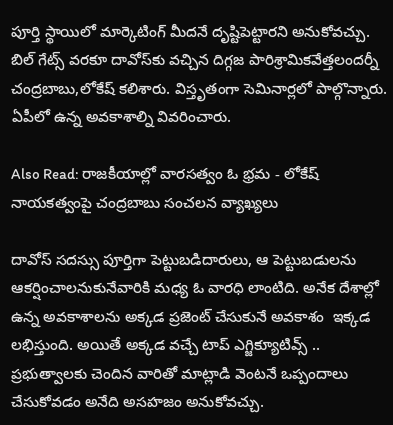పూర్తి స్థాయిలో మార్కెటింగ్ మీదనే దృష్టిపెట్టారని అనుకోవచ్చు. బిల్ గేట్స్ వరకూ దావోస్‌కు వచ్చిన దిగ్గజ పారిశ్రామికవేత్తలందర్నీ చంద్రబాబు,లోకేష్ కలిశారు. విస్తృతంగా సెమినార్లలో పాల్గొన్నారు. ఏపీలో ఉన్న అవకాశాల్ని వివరించారు.

Also Read: రాజకీయాల్లో వారసత్వం ఓ భ్రమ - లోకేష్ నాయకత్వంపై చంద్రబాబు సంచలన వ్యాఖ్యలు

దావోస్‌ సదస్సు పూర్తిగా పెట్టుబడిదారులు, ఆ పెట్టుబడులను ఆకర్షించాలనుకునేవారికి మధ్య ఓ వారధి లాంటిది. అనేక దేశాల్లో ఉన్న అవకాశాలను అక్కడ ప్రజెంట్ చేసుకునే అవకాశం  ఇక్కడ లభిస్తుంది. అయితే అక్కడ వచ్చే టాప్ ఎగ్జిక్యూటివ్స్ ..  ప్రభుత్వాలకు చెందిన వారితో మాట్లాడి వెంటనే ఒప్పందాలు చేసుకోవడం అనేది అసహజం అనుకోవచ్చు.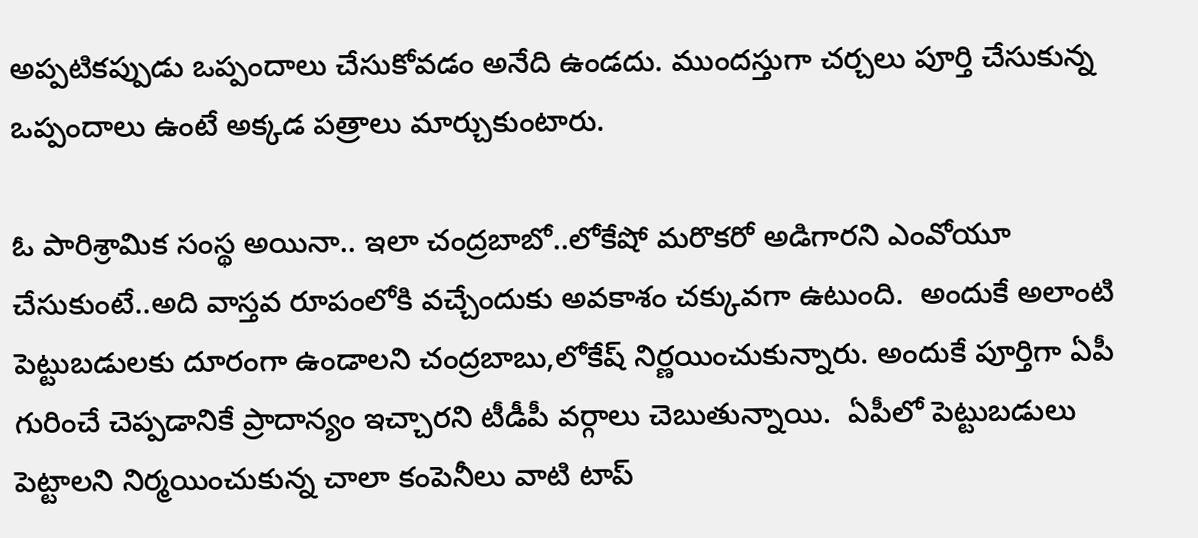అప్పటికప్పుడు ఒప్పందాలు చేసుకోవడం అనేది ఉండదు. ముందస్తుగా చర్చలు పూర్తి చేసుకున్న  ఒప్పందాలు ఉంటే అక్కడ పత్రాలు మార్చుకుంటారు.

ఓ పారిశ్రామిక సంస్థ అయినా.. ఇలా చంద్రబాబో..లోకేషో మరొకరో అడిగారని ఎంవోయూ చేసుకుంటే..అది వాస్తవ రూపంలోకి వచ్చేందుకు అవకాశం చక్కువగా ఉటుంది.  అందుకే అలాంటి పెట్టుబడులకు దూరంగా ఉండాలని చంద్రబాబు,లోకేష్ నిర్ణయించుకున్నారు. అందుకే పూర్తిగా ఏపీ గురించే చెప్పడానికే ప్రాదాన్యం ఇచ్చారని టీడీపీ వర్గాలు చెబుతున్నాయి.  ఏపీలో పెట్టుబడులు పెట్టాలని నిర్మయించుకున్న చాలా కంపెనీలు వాటి టాప్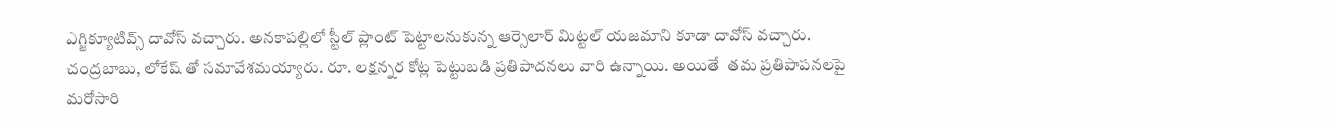ఎగ్జిక్యూటివ్స్ దావోస్ వచ్చారు. అనకాపల్లిలో స్టీల్ ప్లాంట్ పెట్టాలనుకున్న ఆర్సెలార్ మిట్టల్ యజమాని కూడా దావోస్ వచ్చారు. చంద్రబాబు, లోకేష్ తో సమావేశమయ్యారు. రూ. లక్షన్నర కోట్ల పెట్టుబడి ప్రతిపాదనలు వారి ఉన్నాయి. అయితే  తమ ప్రతిపాపనలపై మరోసారి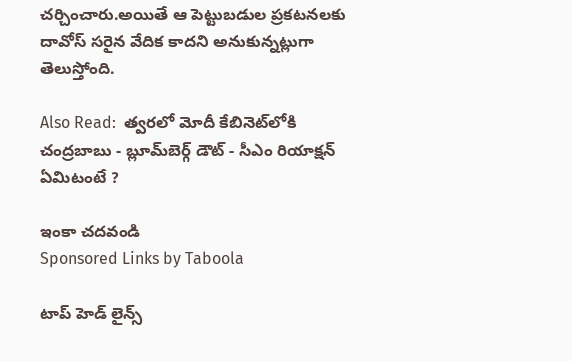చర్చించారు.అయితే ఆ పెట్టుబడుల ప్రకటనలకు దావోస్ సరైన వేదిక కాదని అనుకున్నట్లుగా తెలుస్తోంది.

Also Read:  త్వరలో మోదీ కేబినెట్‌లోకి చంద్రబాబు - బ్లూమ్‌బెర్గ్ డౌట్ - సీఎం రియాక్షన్ ఏమిటంటే ?

ఇంకా చదవండి
Sponsored Links by Taboola

టాప్ హెడ్ లైన్స్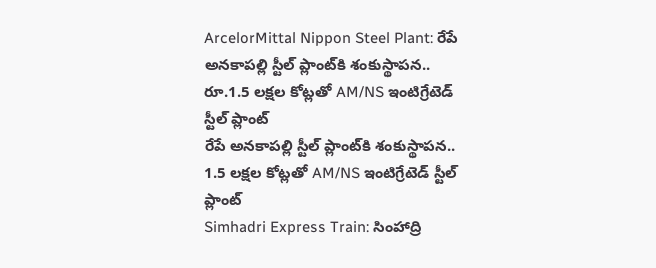ArcelorMittal Nippon Steel Plant: రేపే అనకాపల్లి స్టీల్ ప్లాంట్‌కి శంకుస్థాపన.. రూ.1.5 లక్షల కోట్లతో AM/NS ఇంటిగ్రేటెడ్ స్టీల్ ప్లాంట్
రేపే అనకాపల్లి స్టీల్ ప్లాంట్‌కి శంకుస్థాపన.. 1.5 లక్షల కోట్లతో AM/NS ఇంటిగ్రేటెడ్ స్టీల్ ప్లాంట్
Simhadri Express Train: సింహాద్రి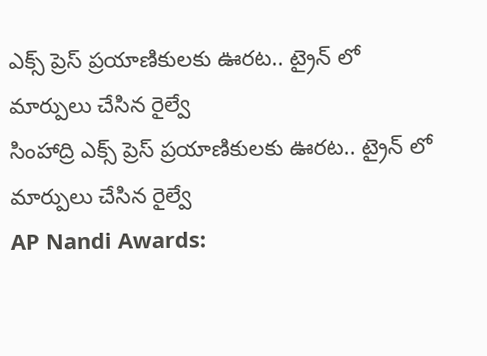ఎక్స్ ప్రెస్ ప్రయాణికులకు ఊరట.. ట్రైన్ లో మార్పులు చేసిన రైల్వే
సింహాద్రి ఎక్స్ ప్రెస్ ప్రయాణికులకు ఊరట.. ట్రైన్ లో మార్పులు చేసిన రైల్వే
AP Nandi Awards: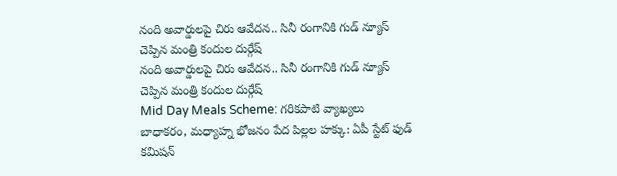నంది అవార్డులపై చిరు ఆవేదన.. సినీ రంగానికి గుడ్ న్యూస్ చెప్పిన మంత్రి కందుల దుర్గేష్
నంది అవార్డులపై చిరు ఆవేదన.. సినీ రంగానికి గుడ్ న్యూస్ చెప్పిన మంత్రి కందుల దుర్గేష్
Mid Day Meals Scheme: గరికపాటి వ్యాఖ్యలు బాధాకరం, మధ్యాహ్న భోజనం పేద పిల్లల హక్కు: ఏపీ స్టేట్ ఫుడ్ కమిషన్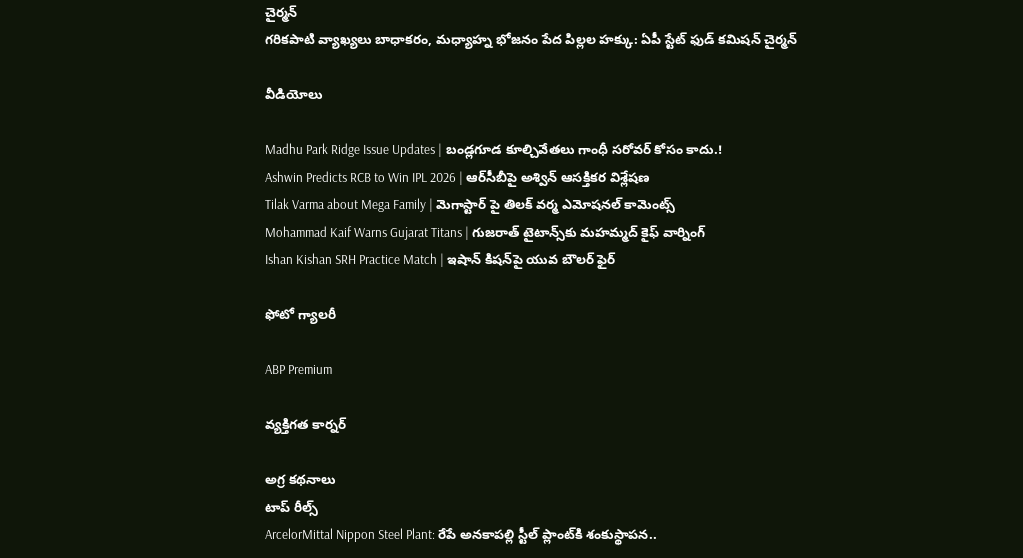చైర్మన్
గరికపాటి వ్యాఖ్యలు బాధాకరం, మధ్యాహ్న భోజనం పేద పిల్లల హక్కు: ఏపీ స్టేట్ ఫుడ్ కమిషన్ చైర్మన్

వీడియోలు

Madhu Park Ridge Issue Updates | బండ్లగూడ కూల్చివేతలు గాంధీ సరోవర్ కోసం కాదు.!
Ashwin Predicts RCB to Win IPL 2026 | ఆర్‌సీబీపై అశ్విన్ ఆసక్తికర విశ్లేషణ
Tilak Varma about Mega Family | మెగాస్టార్ పై తిలక్ వర్మ ఎమోషనల్ కామెంట్స్
Mohammad Kaif Warns Gujarat Titans | గుజరాత్ టైటాన్స్‌కు మహమ్మద్ కైఫ్ వార్నింగ్
Ishan Kishan SRH Practice Match | ఇషాన్ కిషన్‌పై యువ బౌలర్ ఫైర్

ఫోటో గ్యాలరీ

ABP Premium

వ్యక్తిగత కార్నర్

అగ్ర కథనాలు
టాప్ రీల్స్
ArcelorMittal Nippon Steel Plant: రేపే అనకాపల్లి స్టీల్ ప్లాంట్‌కి శంకుస్థాపన..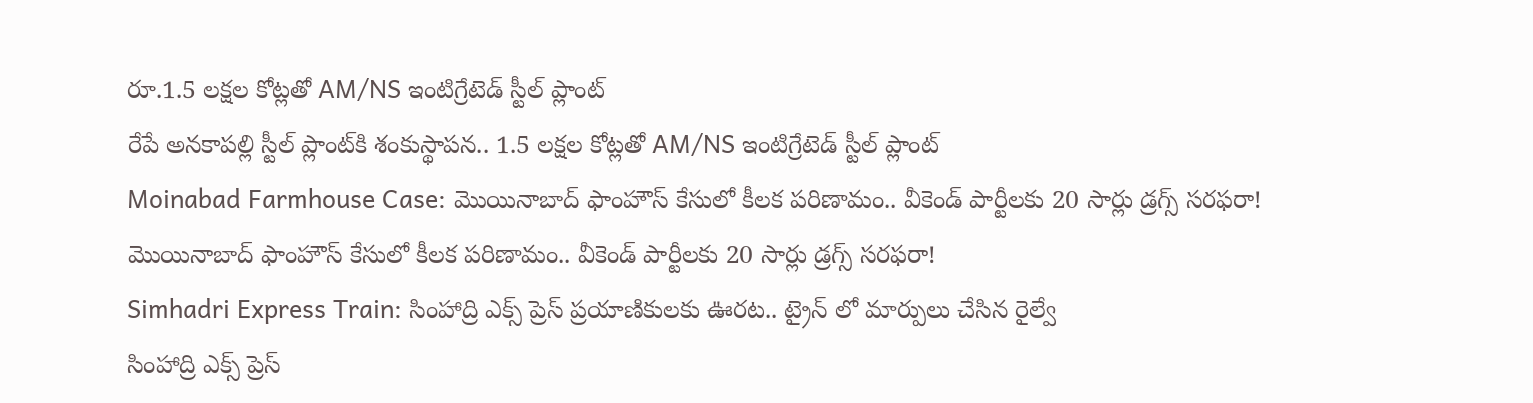రూ.1.5 లక్షల కోట్లతో AM/NS ఇంటిగ్రేటెడ్ స్టీల్ ప్లాంట్
రేపే అనకాపల్లి స్టీల్ ప్లాంట్‌కి శంకుస్థాపన.. 1.5 లక్షల కోట్లతో AM/NS ఇంటిగ్రేటెడ్ స్టీల్ ప్లాంట్
Moinabad Farmhouse Case: మొయినాబాద్ ఫాంహౌస్ కేసులో కీలక పరిణామం.. వీకెండ్ పార్టీలకు 20 సార్లు డ్రగ్స్ సరఫరా!
మొయినాబాద్ ఫాంహౌస్ కేసులో కీలక పరిణామం.. వీకెండ్ పార్టీలకు 20 సార్లు డ్రగ్స్ సరఫరా!
Simhadri Express Train: సింహాద్రి ఎక్స్ ప్రెస్ ప్రయాణికులకు ఊరట.. ట్రైన్ లో మార్పులు చేసిన రైల్వే
సింహాద్రి ఎక్స్ ప్రెస్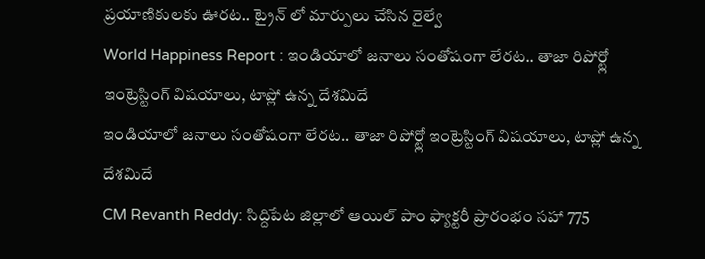ప్రయాణికులకు ఊరట.. ట్రైన్ లో మార్పులు చేసిన రైల్వే
World Happiness Report : ఇండియాలో జనాలు సంతోషంగా లేరట.. తాజా రిపోర్ట్లో ఇంట్రెస్టింగ్ విషయాలు, టాప్లో ఉన్న దేశమిదే
ఇండియాలో జనాలు సంతోషంగా లేరట.. తాజా రిపోర్ట్లో ఇంట్రెస్టింగ్ విషయాలు, టాప్లో ఉన్న దేశమిదే
CM Revanth Reddy: సిద్దిపేట జిల్లాలో ఆయిల్ పాం ఫ్యాక్టరీ ప్రారంభం సహా 775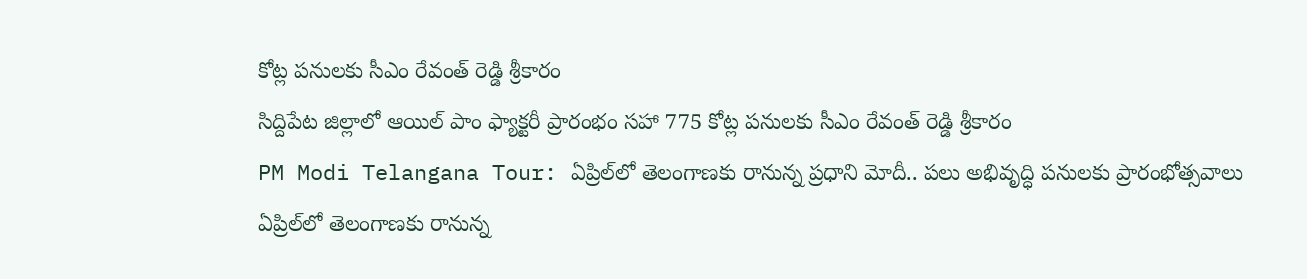కోట్ల పనులకు సీఎం రేవంత్ రెడ్డి శ్రీకారం
సిద్దిపేట జిల్లాలో ఆయిల్ పాం ఫ్యాక్టరీ ప్రారంభం సహా 775 కోట్ల పనులకు సీఎం రేవంత్ రెడ్డి శ్రీకారం
PM Modi Telangana Tour: ఏప్రిల్‌లో తెలంగాణకు రానున్న ప్రధాని మోదీ.. పలు అభివృద్ధి పనులకు ప్రారంభోత్సవాలు
ఏప్రిల్‌లో తెలంగాణకు రానున్న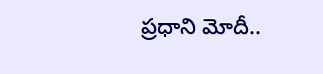ప్రధాని మోదీ..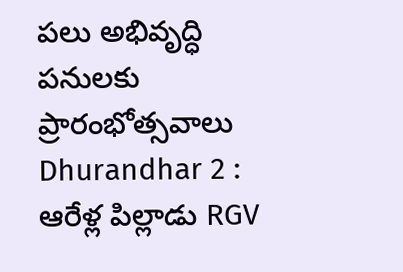పలు అభివృద్ధి పనులకు ప్రారంభోత్సవాలు
Dhurandhar 2 : ఆరేళ్ల పిల్లాడు RGV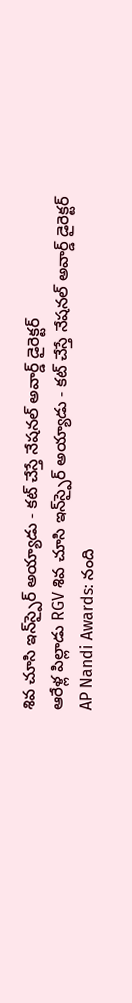శివ చూసి ఇన్‌స్పైర్ అయ్యాడు - కట్ చేస్తే నేషనల్ అవార్డ్ డైరెక్టర్
ఆరేళ్ల పిల్లాడు RGV శివ చూసి ఇన్‌స్పైర్ అయ్యాడు - కట్ చేస్తే నేషనల్ అవార్డ్ డైరెక్టర్
AP Nandi Awards: నంది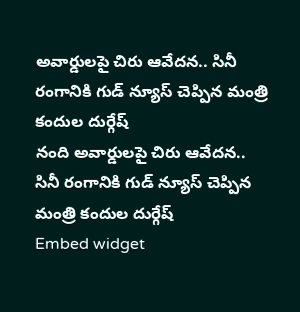అవార్డులపై చిరు ఆవేదన.. సినీ రంగానికి గుడ్ న్యూస్ చెప్పిన మంత్రి కందుల దుర్గేష్
నంది అవార్డులపై చిరు ఆవేదన.. సినీ రంగానికి గుడ్ న్యూస్ చెప్పిన మంత్రి కందుల దుర్గేష్
Embed widget